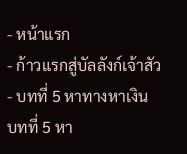- หน้าแรก
- ก้าวแรกสู่บัลลังก์เจ้าสัว
- บทที่ 5 หาทางหาเงิน
บทที่ 5 หา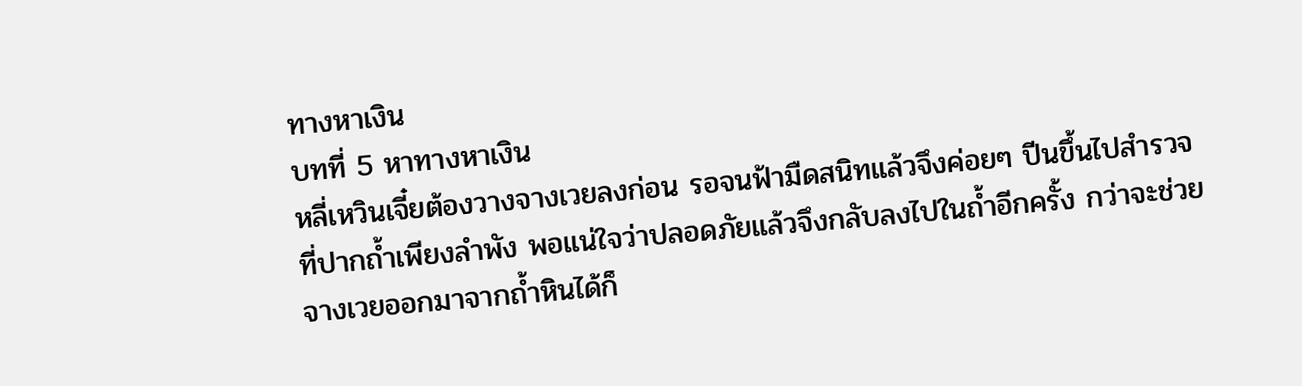ทางหาเงิน
บทที่ 5 หาทางหาเงิน
หลี่เหวินเจี๋ยต้องวางจางเวยลงก่อน รอจนฟ้ามืดสนิทแล้วจึงค่อยๆ ปีนขึ้นไปสำรวจที่ปากถ้ำเพียงลำพัง พอแน่ใจว่าปลอดภัยแล้วจึงกลับลงไปในถ้ำอีกครั้ง กว่าจะช่วยจางเวยออกมาจากถ้ำหินได้ก็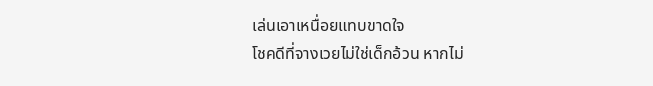เล่นเอาเหนื่อยแทบขาดใจ
โชคดีที่จางเวยไม่ใช่เด็กอ้วน หากไม่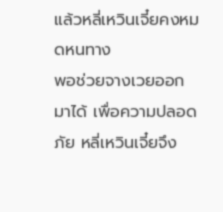แล้วหลี่เหวินเจี๋ยคงหมดหนทาง
พอช่วยจางเวยออกมาได้ เพื่อความปลอดภัย หลี่เหวินเจี๋ยจึง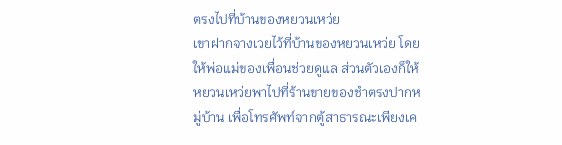ตรงไปที่บ้านของหยวนเหว่ย
เขาฝากจางเวยไว้ที่บ้านของหยวนเหว่ย โดยให้พ่อแม่ของเพื่อนช่วยดูแล ส่วนตัวเองก็ให้หยวนเหว่ยพาไปที่ร้านขายของชำตรงปากหมู่บ้าน เพื่อโทรศัพท์จากตู้สาธารณะเพียงเค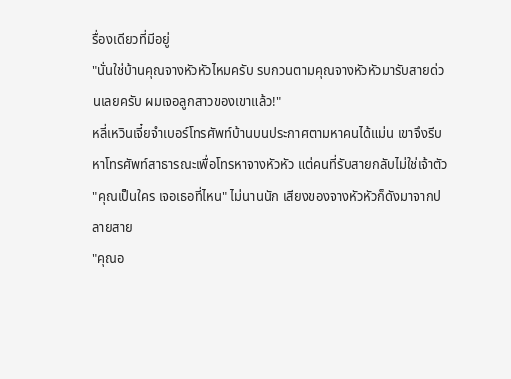รื่องเดียวที่มีอยู่
"นั่นใช่บ้านคุณจางหัวหัวไหมครับ รบกวนตามคุณจางหัวหัวมารับสายด่วนเลยครับ ผมเจอลูกสาวของเขาแล้ว!"
หลี่เหวินเจี๋ยจำเบอร์โทรศัพท์บ้านบนประกาศตามหาคนได้แม่น เขาจึงรีบหาโทรศัพท์สาธารณะเพื่อโทรหาจางหัวหัว แต่คนที่รับสายกลับไม่ใช่เจ้าตัว
"คุณเป็นใคร เจอเธอที่ไหน" ไม่นานนัก เสียงของจางหัวหัวก็ดังมาจากปลายสาย
"คุณอ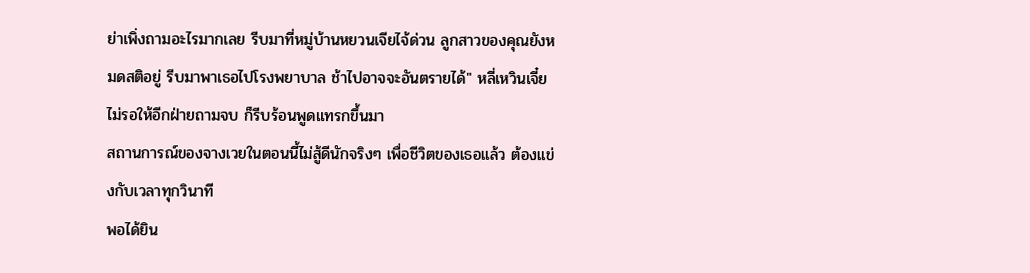ย่าเพิ่งถามอะไรมากเลย รีบมาที่หมู่บ้านหยวนเจียไจ้ด่วน ลูกสาวของคุณยังหมดสติอยู่ รีบมาพาเธอไปโรงพยาบาล ช้าไปอาจจะอันตรายได้" หลี่เหวินเจี๋ยไม่รอให้อีกฝ่ายถามจบ ก็รีบร้อนพูดแทรกขึ้นมา
สถานการณ์ของจางเวยในตอนนี้ไม่สู้ดีนักจริงๆ เพื่อชีวิตของเธอแล้ว ต้องแข่งกับเวลาทุกวินาที
พอได้ยิน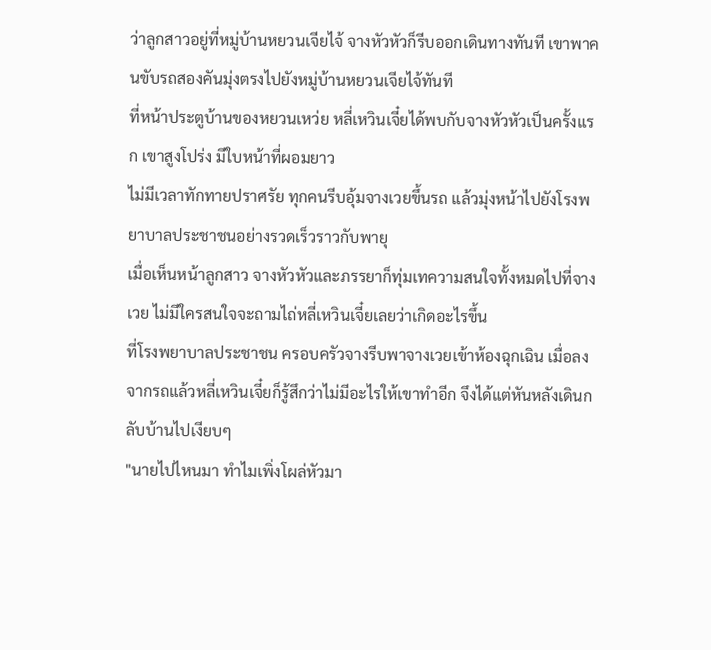ว่าลูกสาวอยู่ที่หมู่บ้านหยวนเจียไจ้ จางหัวหัวก็รีบออกเดินทางทันที เขาพาคนขับรถสองคันมุ่งตรงไปยังหมู่บ้านหยวนเจียไจ้ทันที
ที่หน้าประตูบ้านของหยวนเหว่ย หลี่เหวินเจี๋ยได้พบกับจางหัวหัวเป็นครั้งแรก เขาสูงโปร่ง มีใบหน้าที่ผอมยาว
ไม่มีเวลาทักทายปราศรัย ทุกคนรีบอุ้มจางเวยขึ้นรถ แล้วมุ่งหน้าไปยังโรงพยาบาลประชาชนอย่างรวดเร็วราวกับพายุ
เมื่อเห็นหน้าลูกสาว จางหัวหัวและภรรยาก็ทุ่มเทความสนใจทั้งหมดไปที่จางเวย ไม่มีใครสนใจจะถามไถ่หลี่เหวินเจี๋ยเลยว่าเกิดอะไรขึ้น
ที่โรงพยาบาลประชาชน ครอบครัวจางรีบพาจางเวยเข้าห้องฉุกเฉิน เมื่อลงจากรถแล้วหลี่เหวินเจี๋ยก็รู้สึกว่าไม่มีอะไรให้เขาทำอีก จึงได้แต่หันหลังเดินกลับบ้านไปเงียบๆ
"นายไปไหนมา ทำไมเพิ่งโผล่หัวมา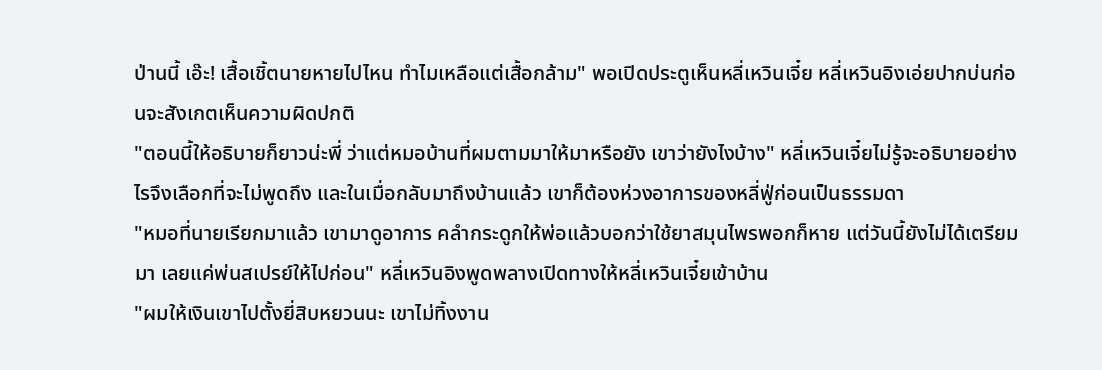ป่านนี้ เอ๊ะ! เสื้อเชิ้ตนายหายไปไหน ทำไมเหลือแต่เสื้อกล้าม" พอเปิดประตูเห็นหลี่เหวินเจี๋ย หลี่เหวินอิงเอ่ยปากบ่นก่อนจะสังเกตเห็นความผิดปกติ
"ตอนนี้ให้อธิบายก็ยาวน่ะพี่ ว่าแต่หมอบ้านที่ผมตามมาให้มาหรือยัง เขาว่ายังไงบ้าง" หลี่เหวินเจี๋ยไม่รู้จะอธิบายอย่างไรจึงเลือกที่จะไม่พูดถึง และในเมื่อกลับมาถึงบ้านแล้ว เขาก็ต้องห่วงอาการของหลี่ฟู่ก่อนเป็นธรรมดา
"หมอที่นายเรียกมาแล้ว เขามาดูอาการ คลำกระดูกให้พ่อแล้วบอกว่าใช้ยาสมุนไพรพอกก็หาย แต่วันนี้ยังไม่ได้เตรียมมา เลยแค่พ่นสเปรย์ให้ไปก่อน" หลี่เหวินอิงพูดพลางเปิดทางให้หลี่เหวินเจี๋ยเข้าบ้าน
"ผมให้เงินเขาไปตั้งยี่สิบหยวนนะ เขาไม่ทิ้งงาน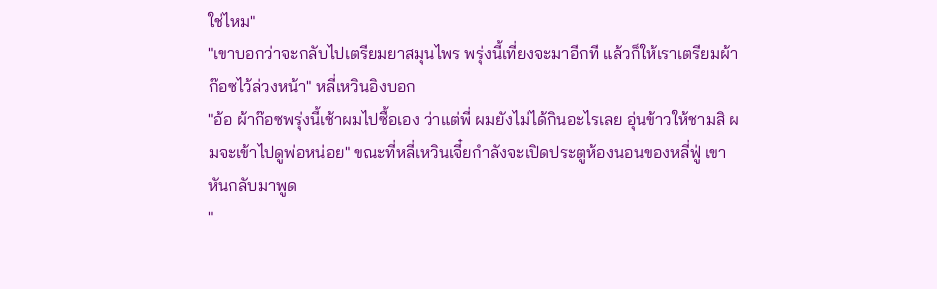ใช่ไหม"
"เขาบอกว่าจะกลับไปเตรียมยาสมุนไพร พรุ่งนี้เที่ยงจะมาอีกที แล้วก็ให้เราเตรียมผ้าก๊อซไว้ล่วงหน้า" หลี่เหวินอิงบอก
"อ้อ ผ้าก๊อซพรุ่งนี้เช้าผมไปซื้อเอง ว่าแต่พี่ ผมยังไม่ได้กินอะไรเลย อุ่นข้าวให้ชามสิ ผมจะเข้าไปดูพ่อหน่อย" ขณะที่หลี่เหวินเจี๋ยกำลังจะเปิดประตูห้องนอนของหลี่ฟู่ เขาหันกลับมาพูด
"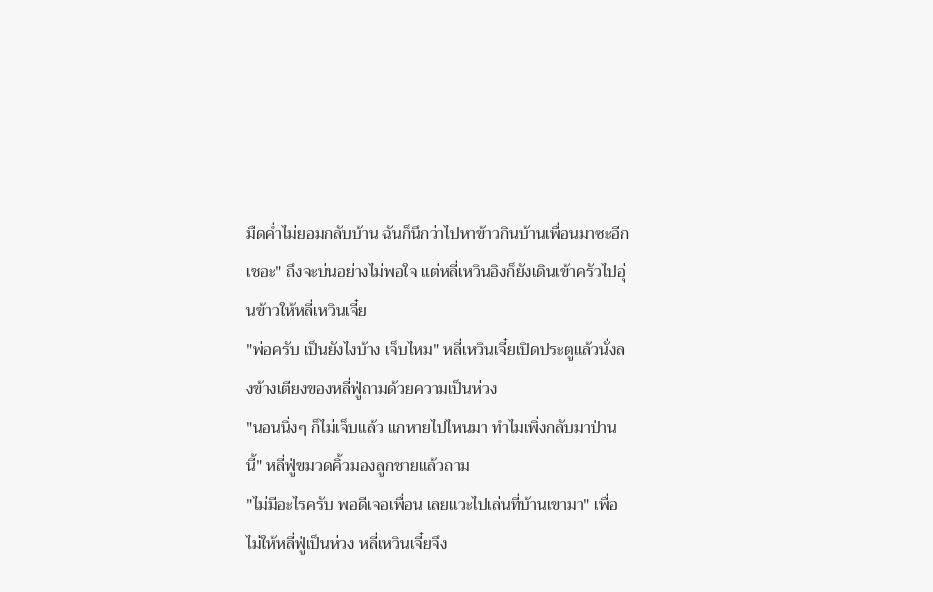มืดค่ำไม่ยอมกลับบ้าน ฉันก็นึกว่าไปหาข้าวกินบ้านเพื่อนมาซะอีก เชอะ" ถึงจะบ่นอย่างไม่พอใจ แต่หลี่เหวินอิงก็ยังเดินเข้าครัวไปอุ่นข้าวให้หลี่เหวินเจี๋ย
"พ่อครับ เป็นยังไงบ้าง เจ็บไหม" หลี่เหวินเจี๋ยเปิดประตูแล้วนั่งลงข้างเตียงของหลี่ฟู่ถามด้วยความเป็นห่วง
"นอนนิ่งๆ ก็ไม่เจ็บแล้ว แกหายไปไหนมา ทำไมเพิ่งกลับมาป่านนี้" หลี่ฟู่ขมวดคิ้วมองลูกชายแล้วถาม
"ไม่มีอะไรครับ พอดีเจอเพื่อน เลยแวะไปเล่นที่บ้านเขามา" เพื่อไม่ให้หลี่ฟู่เป็นห่วง หลี่เหวินเจี๋ยจึง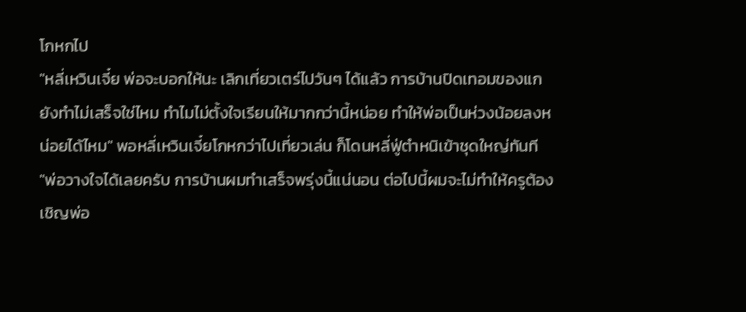โกหกไป
"หลี่เหวินเจี๋ย พ่อจะบอกให้นะ เลิกเที่ยวเตร่ไปวันๆ ได้แล้ว การบ้านปิดเทอมของแกยังทำไม่เสร็จใช่ไหม ทำไมไม่ตั้งใจเรียนให้มากกว่านี้หน่อย ทำให้พ่อเป็นห่วงน้อยลงหน่อยได้ไหม" พอหลี่เหวินเจี๋ยโกหกว่าไปเที่ยวเล่น ก็โดนหลี่ฟู่ตำหนิเข้าชุดใหญ่ทันที
"พ่อวางใจได้เลยครับ การบ้านผมทำเสร็จพรุ่งนี้แน่นอน ต่อไปนี้ผมจะไม่ทำให้ครูต้องเชิญพ่อ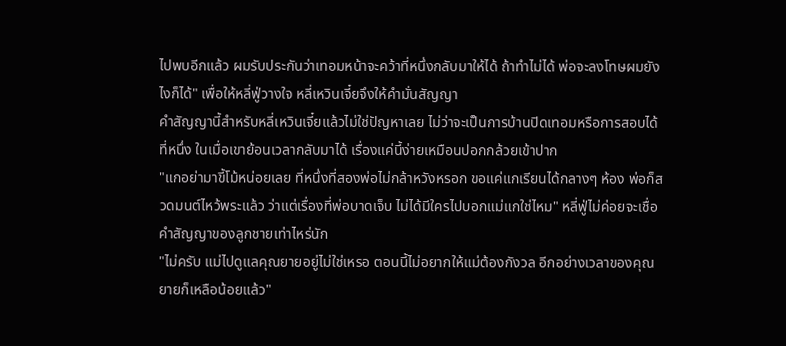ไปพบอีกแล้ว ผมรับประกันว่าเทอมหน้าจะคว้าที่หนึ่งกลับมาให้ได้ ถ้าทำไม่ได้ พ่อจะลงโทษผมยังไงก็ได้" เพื่อให้หลี่ฟู่วางใจ หลี่เหวินเจี๋ยจึงให้คำมั่นสัญญา
คำสัญญานี้สำหรับหลี่เหวินเจี๋ยแล้วไม่ใช่ปัญหาเลย ไม่ว่าจะเป็นการบ้านปิดเทอมหรือการสอบได้ที่หนึ่ง ในเมื่อเขาย้อนเวลากลับมาได้ เรื่องแค่นี้ง่ายเหมือนปอกกล้วยเข้าปาก
"แกอย่ามาขี้โม้หน่อยเลย ที่หนึ่งที่สองพ่อไม่กล้าหวังหรอก ขอแค่แกเรียนได้กลางๆ ห้อง พ่อก็สวดมนต์ไหว้พระแล้ว ว่าแต่เรื่องที่พ่อบาดเจ็บ ไม่ได้มีใครไปบอกแม่แกใช่ไหม" หลี่ฟู่ไม่ค่อยจะเชื่อคำสัญญาของลูกชายเท่าไหร่นัก
"ไม่ครับ แม่ไปดูแลคุณยายอยู่ไม่ใช่เหรอ ตอนนี้ไม่อยากให้แม่ต้องกังวล อีกอย่างเวลาของคุณยายก็เหลือน้อยแล้ว"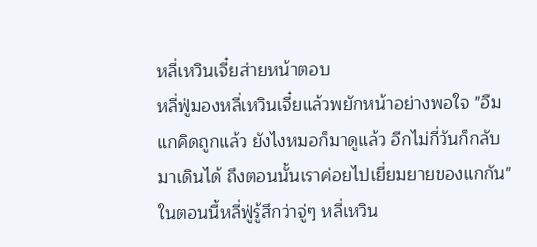หลี่เหวินเจี๋ยส่ายหน้าตอบ
หลี่ฟู่มองหลี่เหวินเจี๋ยแล้วพยักหน้าอย่างพอใจ "อืม แกคิดถูกแล้ว ยังไงหมอก็มาดูแล้ว อีกไม่กี่วันก็กลับมาเดินได้ ถึงตอนนั้นเราค่อยไปเยี่ยมยายของแกกัน"
ในตอนนี้หลี่ฟู่รู้สึกว่าจู่ๆ หลี่เหวิน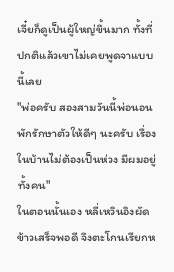เจี๋ยก็ดูเป็นผู้ใหญ่ขึ้นมาก ทั้งที่ปกติแล้วเขาไม่เคยพูดจาแบบนี้เลย
"พ่อครับ สองสามวันนี้พ่อนอนพักรักษาตัวให้ดีๆ นะครับ เรื่องในบ้านไม่ต้องเป็นห่วง มีผมอยู่ทั้งคน"
ในตอนนั้นเอง หลี่เหวินอิงผัดข้าวเสร็จพอดี จึงตะโกนเรียกห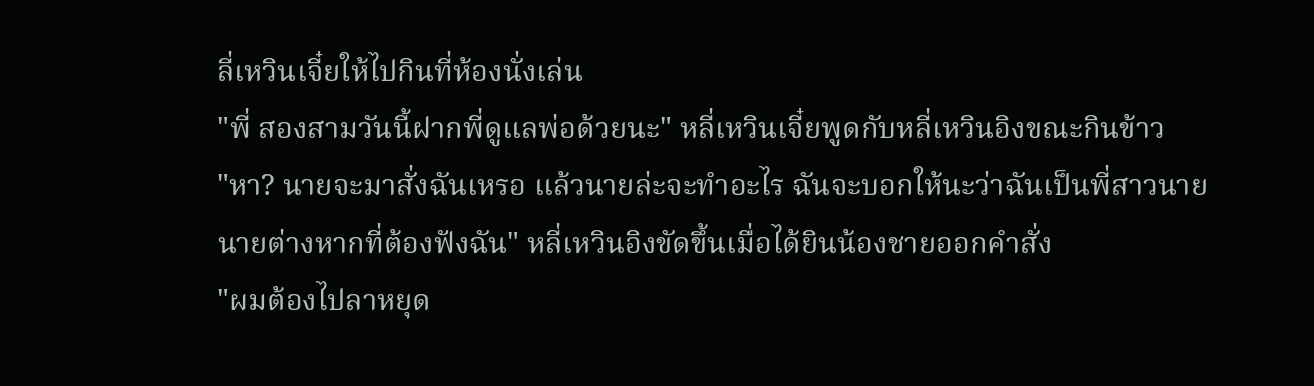ลี่เหวินเจี๋ยให้ไปกินที่ห้องนั่งเล่น
"พี่ สองสามวันนี้ฝากพี่ดูแลพ่อด้วยนะ" หลี่เหวินเจี๋ยพูดกับหลี่เหวินอิงขณะกินข้าว
"หา? นายจะมาสั่งฉันเหรอ แล้วนายล่ะจะทำอะไร ฉันจะบอกให้นะว่าฉันเป็นพี่สาวนาย นายต่างหากที่ต้องฟังฉัน" หลี่เหวินอิงขัดขึ้นเมื่อได้ยินน้องชายออกคำสั่ง
"ผมต้องไปลาหยุด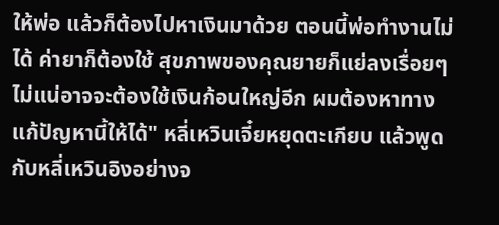ให้พ่อ แล้วก็ต้องไปหาเงินมาด้วย ตอนนี้พ่อทำงานไม่ได้ ค่ายาก็ต้องใช้ สุขภาพของคุณยายก็แย่ลงเรื่อยๆ ไม่แน่อาจจะต้องใช้เงินก้อนใหญ่อีก ผมต้องหาทางแก้ปัญหานี้ให้ได้" หลี่เหวินเจี๋ยหยุดตะเกียบ แล้วพูดกับหลี่เหวินอิงอย่างจ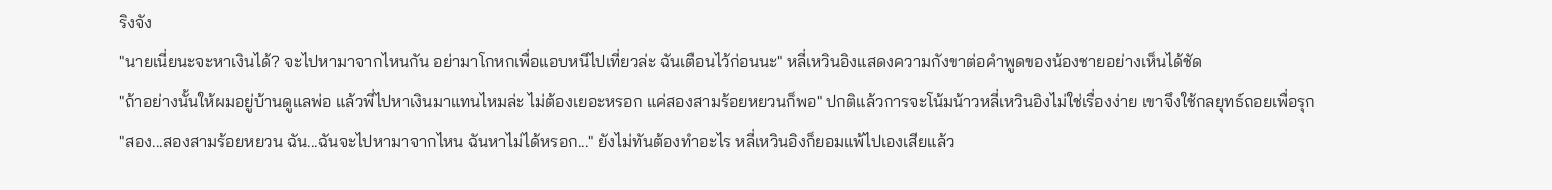ริงจัง
"นายเนี่ยนะจะหาเงินได้? จะไปหามาจากไหนกัน อย่ามาโกหกเพื่อแอบหนีไปเที่ยวล่ะ ฉันเตือนไว้ก่อนนะ" หลี่เหวินอิงแสดงความกังขาต่อคำพูดของน้องชายอย่างเห็นได้ชัด
"ถ้าอย่างนั้นให้ผมอยู่บ้านดูแลพ่อ แล้วพี่ไปหาเงินมาแทนไหมล่ะ ไม่ต้องเยอะหรอก แค่สองสามร้อยหยวนก็พอ" ปกติแล้วการจะโน้มน้าวหลี่เหวินอิงไม่ใช่เรื่องง่าย เขาจึงใช้กลยุทธ์ถอยเพื่อรุก
"สอง...สองสามร้อยหยวน ฉัน...ฉันจะไปหามาจากไหน ฉันหาไม่ได้หรอก..." ยังไม่ทันต้องทำอะไร หลี่เหวินอิงก็ยอมแพ้ไปเองเสียแล้ว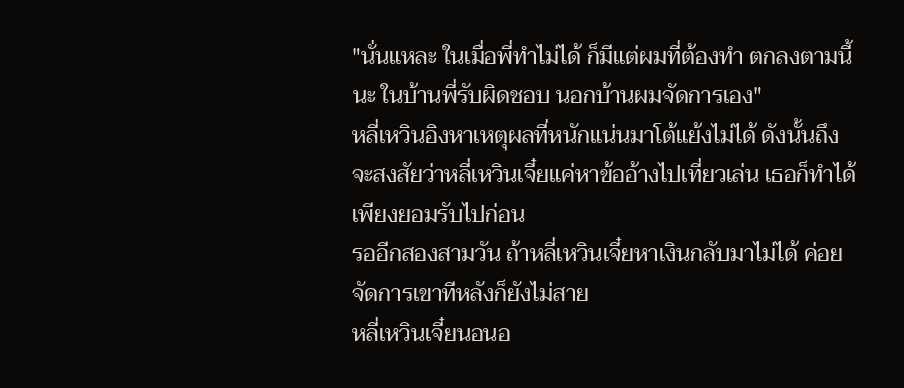"นั่นแหละ ในเมื่อพี่ทำไม่ได้ ก็มีแต่ผมที่ต้องทำ ตกลงตามนี้นะ ในบ้านพี่รับผิดชอบ นอกบ้านผมจัดการเอง"
หลี่เหวินอิงหาเหตุผลที่หนักแน่นมาโต้แย้งไม่ได้ ดังนั้นถึงจะสงสัยว่าหลี่เหวินเจี๋ยแค่หาข้ออ้างไปเที่ยวเล่น เธอก็ทำได้เพียงยอมรับไปก่อน
รออีกสองสามวัน ถ้าหลี่เหวินเจี๋ยหาเงินกลับมาไม่ได้ ค่อยจัดการเขาทีหลังก็ยังไม่สาย
หลี่เหวินเจี๋ยนอนอ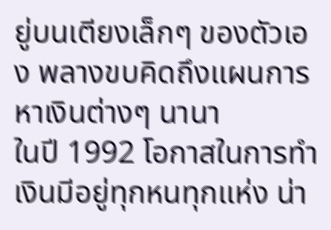ยู่บนเตียงเล็กๆ ของตัวเอง พลางขบคิดถึงแผนการหาเงินต่างๆ นานา
ในปี 1992 โอกาสในการทำเงินมีอยู่ทุกหนทุกแห่ง น่า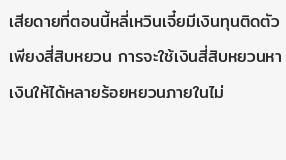เสียดายที่ตอนนี้หลี่เหวินเจี๋ยมีเงินทุนติดตัวเพียงสี่สิบหยวน การจะใช้เงินสี่สิบหยวนหาเงินให้ได้หลายร้อยหยวนภายในไม่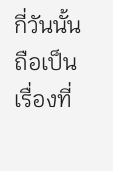กี่วันนั้น ถือเป็นเรื่องที่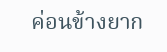ค่อนข้างยาก